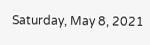Saturday, May 8, 2021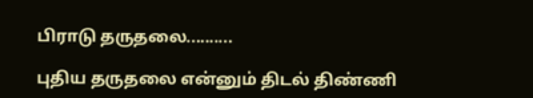பிராடு தருதலை..........

புதிய தருதலை என்னும் திடல் திண்ணி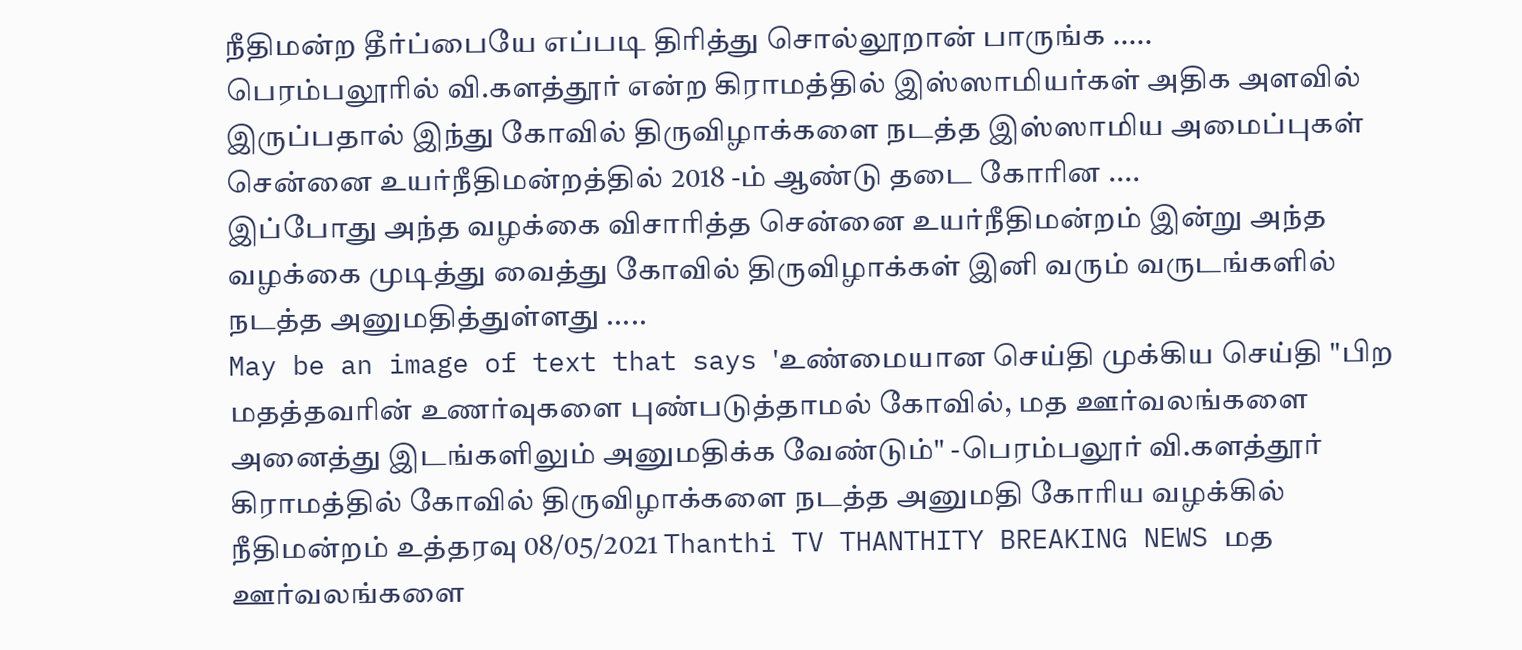நீதிமன்ற தீர்ப்பையே எப்படி திரித்து சொல்லூறான் பாருங்க .....
பெரம்பலூரில் வி.களத்தூர் என்ற கிராமத்தில் இஸ்ஸாமியர்கள் அதிக அளவில் இருப்பதால் இந்து கோவில் திருவிழாக்களை நடத்த இஸ்ஸாமிய அமைப்புகள் சென்னை உயர்நீதிமன்றத்தில் 2018 -ம் ஆண்டு தடை கோரின ....
இப்போது அந்த வழக்கை விசாரித்த சென்னை உயர்நீதிமன்றம் இன்று அந்த வழக்கை முடித்து வைத்து கோவில் திருவிழாக்கள் இனி வரும் வருடங்களில் நடத்த அனுமதித்துள்ளது .....
May be an image of text that says 'உண்மையான செய்தி முக்கிய செய்தி "பிற மதத்தவரின் உணர்வுகளை புண்படுத்தாமல் கோவில், மத ஊர்வலங்களை அனைத்து இடங்களிலும் அனுமதிக்க வேண்டும்" -பெரம்பலூர் வி.களத்தூர் கிராமத்தில் கோவில் திருவிழாக்களை நடத்த அனுமதி கோரிய வழக்கில் நீதிமன்றம் உத்தரவு 08/05/2021 Thanthi TV THANTHITY BREAKING NEWS மத ஊர்வலங்களை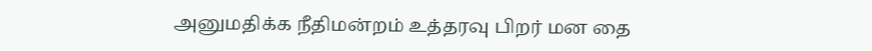அனுமதிக்க நீதிமன்றம் உத்தரவு பிறர் மன தை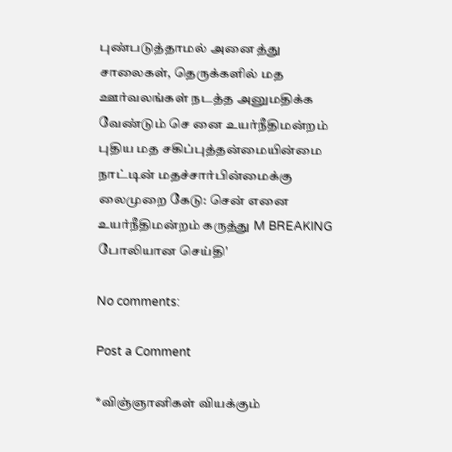புண்படுத்தாமல் அனை த்து சாலைகள், தெருக்களில் மத ஊர்வலங்கள் நடத்த அனுமதிக்க வேண்டும் செ னை உயர்நீதிமன்றம் புதிய மத சகிப்புத்தன்மையின்மை நாட்டின் மதச்சார்பின்மைக்கு லைமுறை கேடு: சென் எனை உயர்நீதிமன்றம் கருத்து M BREAKING போலியான செய்தி'

No comments:

Post a Comment

*விஞ்ஞானிகள் வியக்கும்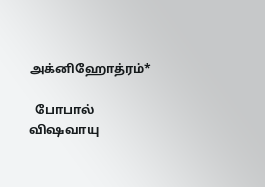அக்னிஹோத்ரம்*

  போபால் விஷவாயு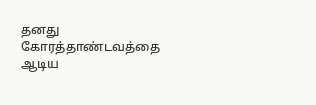தனது கோரத்தாண்டவத்தை ஆடிய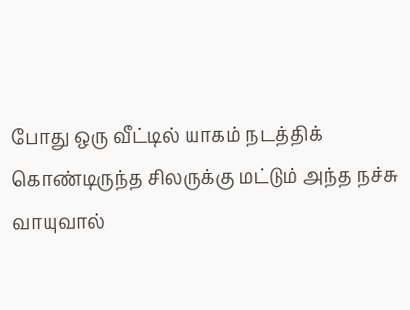போது ஒரு வீட்டில் யாகம் நடத்திக் கொண்டிருந்த சிலருக்கு மட்டும் அந்த நச்சு வாயுவால்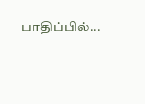பாதிப்பில்...